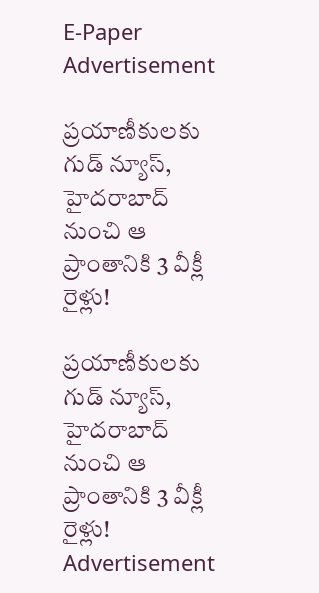E-Paper
Advertisement

ప్రయాణీకులకు గుడ్ న్యూస్, హైదరాబాద్ నుంచి ఆ ప్రాంతానికి 3 వీక్లీ రైళ్లు!

ప్రయాణీకులకు గుడ్ న్యూస్, హైదరాబాద్ నుంచి ఆ ప్రాంతానికి 3 వీక్లీ రైళ్లు!
Advertisement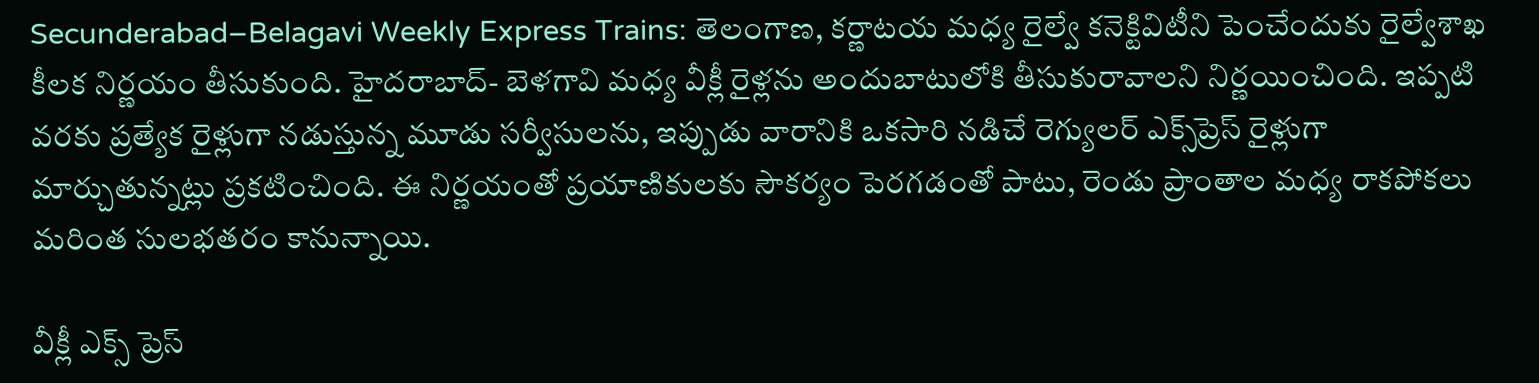Secunderabad–Belagavi Weekly Express Trains: తెలంగాణ, కర్ణాటయ మధ్య రైల్వే కనెక్టివిటీని పెంచేందుకు రైల్వేశాఖ కీలక నిర్ణయం తీసుకుంది. హైదరాబాద్- బెళగావి మధ్య వీక్లీ రైళ్లను అందుబాటులోకి తీసుకురావాలని నిర్ణయించింది. ఇప్పటి వరకు ప్రత్యేక రైళ్లుగా నడుస్తున్న మూడు సర్వీసులను, ఇప్పుడు వారానికి ఒకసారి నడిచే రెగ్యులర్ ఎక్స్‌ప్రెస్ రైళ్లుగా మార్చుతున్నట్లు ప్రకటించింది. ఈ నిర్ణయంతో ప్రయాణికులకు సౌకర్యం పెరగడంతో పాటు, రెండు ప్రాంతాల మధ్య రాకపోకలు మరింత సులభతరం కానున్నాయి.

వీక్లీ ఎక్స్ ప్రెస్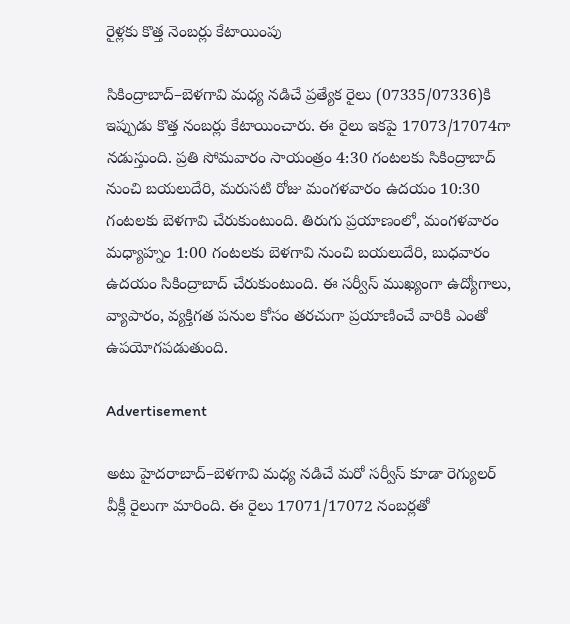రైళ్లకు కొత్త నెంబర్లు కేటాయింపు

సికింద్రాబాద్–బెళగావి మధ్య నడిచే ప్రత్యేక రైలు (07335/07336)కి ఇప్పుడు కొత్త నంబర్లు కేటాయించారు. ఈ రైలు ఇకపై 17073/17074గా నడుస్తుంది. ప్రతి సోమవారం సాయంత్రం 4:30 గంటలకు సికింద్రాబాద్ నుంచి బయలుదేరి, మరుసటి రోజు మంగళవారం ఉదయం 10:30 గంటలకు బెళగావి చేరుకుంటుంది. తిరుగు ప్రయాణంలో, మంగళవారం మధ్యాహ్నం 1:00 గంటలకు బెళగావి నుంచి బయలుదేరి, బుధవారం ఉదయం సికింద్రాబాద్ చేరుకుంటుంది. ఈ సర్వీస్ ముఖ్యంగా ఉద్యోగాలు, వ్యాపారం, వ్యక్తిగత పనుల కోసం తరచుగా ప్రయాణించే వారికి ఎంతో ఉపయోగపడుతుంది.

Advertisement

అటు హైదరాబాద్–బెళగావి మధ్య నడిచే మరో సర్వీస్ కూడా రెగ్యులర్ వీక్లీ రైలుగా మారింది. ఈ రైలు 17071/17072 నంబర్లతో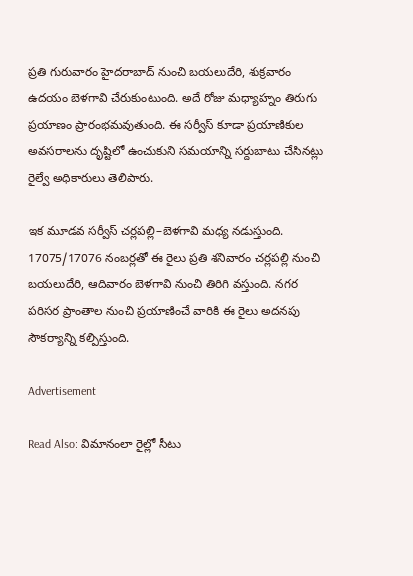ప్రతి గురువారం హైదరాబాద్ నుంచి బయలుదేరి, శుక్రవారం ఉదయం బెళగావి చేరుకుంటుంది. అదే రోజు మధ్యాహ్నం తిరుగు ప్రయాణం ప్రారంభమవుతుంది. ఈ సర్వీస్ కూడా ప్రయాణికుల అవసరాలను దృష్టిలో ఉంచుకుని సమయాన్ని సర్దుబాటు చేసినట్లు రైల్వే అధికారులు తెలిపారు.

ఇక మూడవ సర్వీస్ చర్లపల్లి–బెళగావి మధ్య నడుస్తుంది. 17075/17076 నంబర్లతో ఈ రైలు ప్రతి శనివారం చర్లపల్లి నుంచి బయలుదేరి, ఆదివారం బెళగావి నుంచి తిరిగి వస్తుంది. నగర పరిసర ప్రాంతాల నుంచి ప్రయాణించే వారికి ఈ రైలు అదనపు సౌకర్యాన్ని కల్పిస్తుంది.

Advertisement

Read Also: విమానంలా రైల్లో సీటు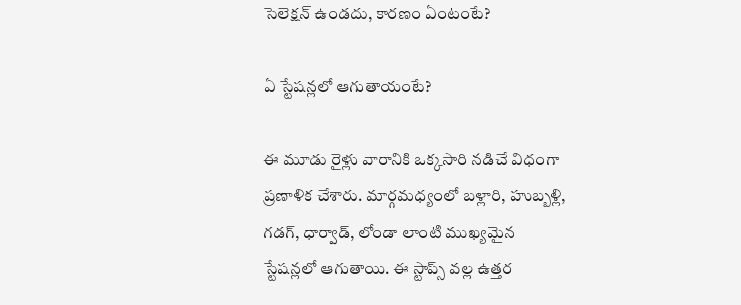సెలెక్షన్ ఉండదు, కారణం ఏంటంటే?

ఏ స్టేషన్లలో ఆగుతాయంటే?

ఈ మూడు రైళ్లు వారానికి ఒక్కసారి నడిచే విధంగా ప్రణాళిక చేశారు. మార్గమధ్యంలో బళ్లారి, హుబ్బళ్లి, గడగ్, ధార్వాడ్, లోండా లాంటి ముఖ్యమైన స్టేషన్లలో ఆగుతాయి. ఈ స్టాప్స్ వల్ల ఉత్తర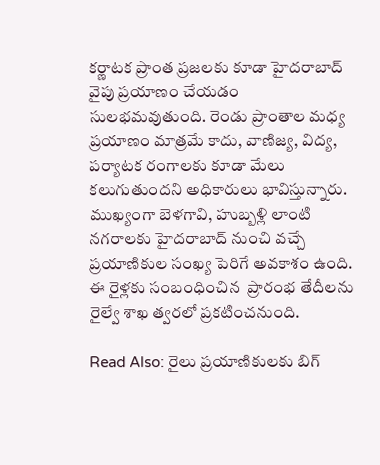కర్ణాటక ప్రాంత ప్రజలకు కూడా హైదరాబాద్ వైపు ప్రయాణం చేయడం సులభమవుతుంది. రెండు ప్రాంతాల మధ్య ప్రయాణం మాత్రమే కాదు, వాణిజ్య, విద్య, పర్యాటక రంగాలకు కూడా మేలు కలుగుతుందని అధికారులు భావిస్తున్నారు. ముఖ్యంగా బెళగావి, హుబ్బళ్లి లాంటి నగరాలకు హైదరాబాద్ నుంచి వచ్చే ప్రయాణికుల సంఖ్య పెరిగే అవకాశం ఉంది. ఈ రైళ్లకు సంబంధించిన  ప్రారంభ తేదీలను రైల్వే శాఖ త్వరలో ప్రకటించనుంది.

Read Also: రైలు ప్రయాణికులకు బిగ్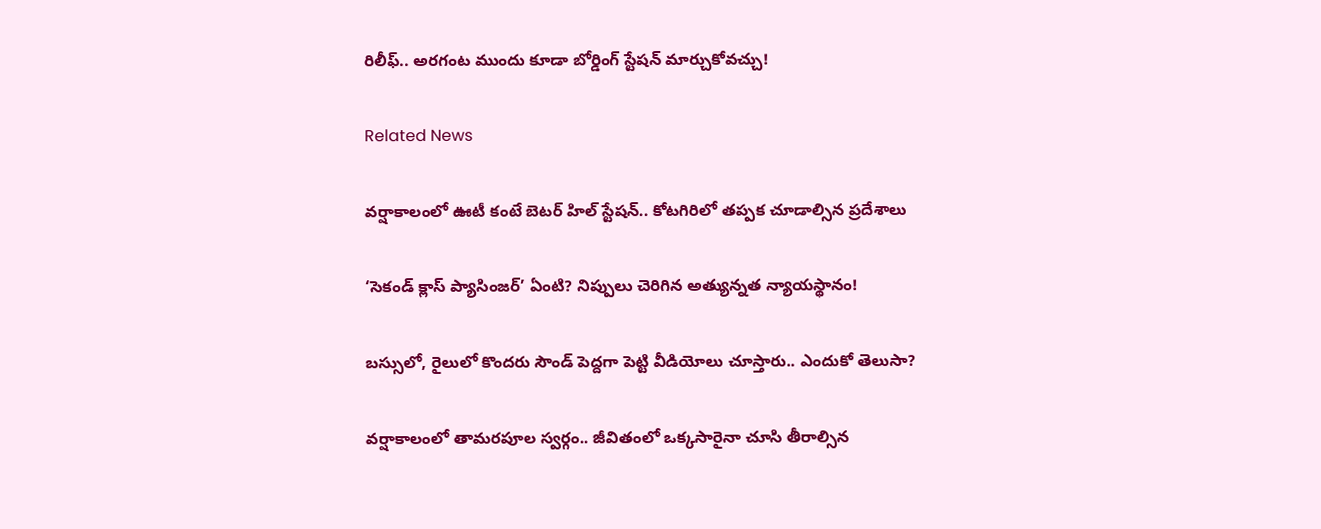రిలీఫ్.. అరగంట ముందు కూడా బోర్డింగ్ స్టేషన్ మార్చుకోవచ్చు!

Related News

వర్షాకాలంలో ఊటీ కంటే బెటర్ హిల్ స్టేషన్.. కోటగిరిలో తప్పక చూడాల్సిన ప్రదేశాలు

‘సెకండ్ క్లాస్ ప్యాసింజర్’ ఏంటి? నిప్పులు చెరిగిన అత్యున్నత న్యాయస్థానం!

బస్సులో, రైలులో కొందరు సౌండ్ పెద్దగా పెట్టి వీడియోలు చూస్తారు.. ఎందుకో తెలుసా?

వర్షాకాలంలో తామరపూల స్వర్గం.. జీవితంలో ఒక్కసారైనా చూసి తీరాల్సిన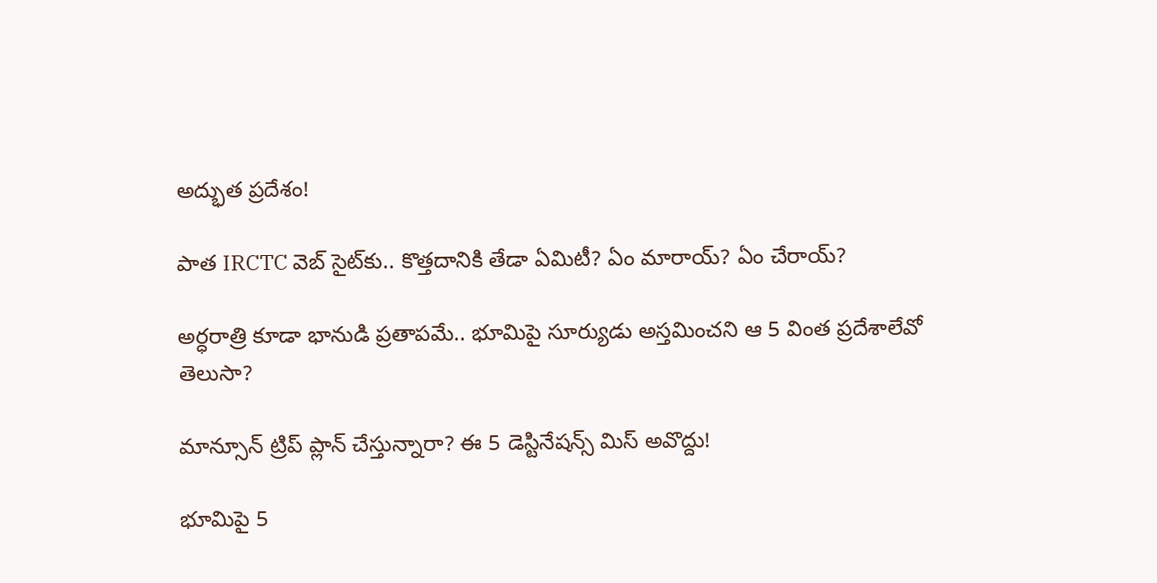అద్భుత ప్రదేశం!

పాత IRCTC వెబ్ సైట్‌కు.. కొత్తదానికి తేడా ఏమిటీ? ఏం మారాయ్? ఏం చేరాయ్?

అర్ధరాత్రి కూడా భానుడి ప్రతాపమే.. భూమిపై సూర్యుడు అస్తమించని ఆ 5 వింత ప్రదేశాలేవో తెలుసా?

మాన్సూన్ ట్రిప్ ప్లాన్ చేస్తున్నారా? ఈ 5 డెస్టినేషన్స్ మిస్ అవొద్దు!

భూమిపై 5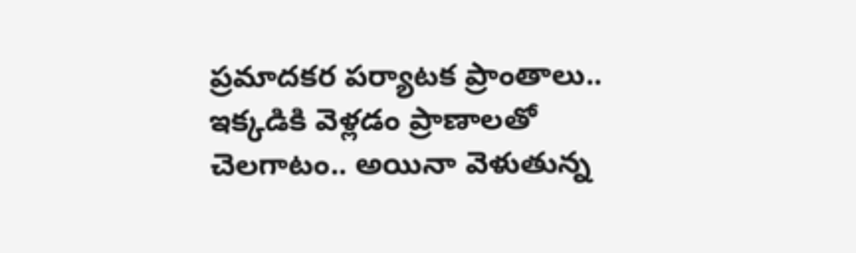ప్రమాదకర పర్యాటక ప్రాంతాలు.. ఇక్కడికి వెళ్లడం ప్రాణాలతో చెలగాటం.. అయినా వెళుతున్న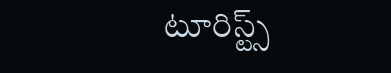టూరిస్ట్స్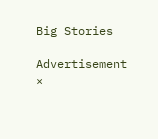Big Stories

Advertisement
×